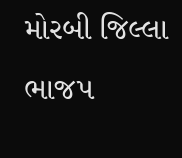મોરબી જિલ્લા ભાજપ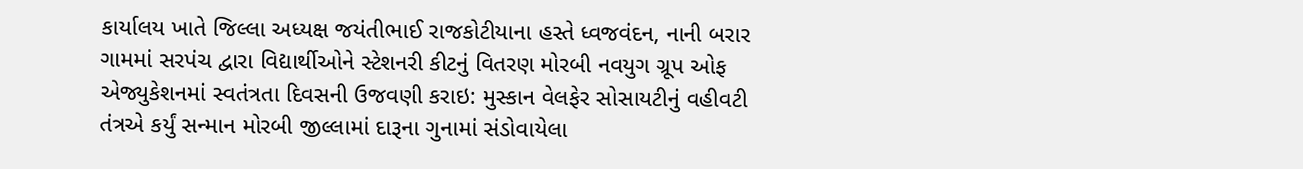કાર્યાલય ખાતે જિલ્લા અધ્યક્ષ જયંતીભાઈ રાજકોટીયાના હસ્તે ધ્વજવંદન, નાની બરાર ગામમાં સરપંચ દ્વારા વિદ્યાર્થીઓને સ્ટેશનરી કીટનું વિતરણ મોરબી નવયુગ ગ્રૂપ ઓફ એજ્યુકેશનમાં સ્વતંત્રતા દિવસની ઉજવણી કરાઇ: મુસ્કાન વેલફેર સોસાયટીનું વહીવટી તંત્રએ કર્યું સન્માન મોરબી જીલ્લામાં દારૂના ગુનામાં સંડોવાયેલા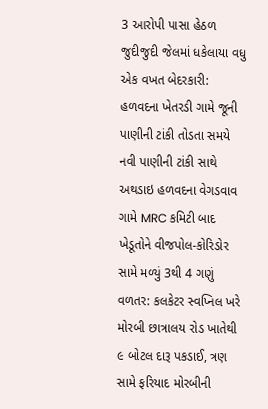3 આરોપી પાસા હેઠળ જુદીજુદી જેલમાં ધકેલાયા વધુ એક વખત બેદરકારી: હળવદના ખેતરડી ગામે જૂની પાણીની ટાંકી તોડતા સમયે નવી પાણીની ટાંકી સાથે અથડાઇ હળવદના વેગડવાવ ગામે MRC કમિટી બાદ ખેડૂતોને વીજપોલ-કોરિડોર સામે મળ્યું 3થી 4 ગણું વળતર: કલકેટર સ્વપ્નિલ ખરે મોરબી છાત્રાલય રોડ ખાતેથી ૯ બોટલ દારૂ પકડાઈ, ત્રણ સામે ફરિયાદ મોરબીની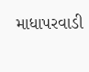માધાપરવાડી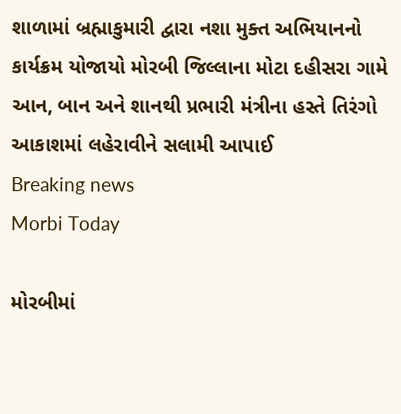શાળામાં બ્રહ્માકુમારી દ્વારા નશા મુક્ત અભિયાનનો કાર્યક્રમ યોજાયો મોરબી જિલ્લાના મોટા દહીસરા ગામે આન, બાન અને શાનથી પ્રભારી મંત્રીના હસ્તે તિરંગો આકાશમાં લહેરાવીને સલામી આપાઈ
Breaking news
Morbi Today

મોરબીમાં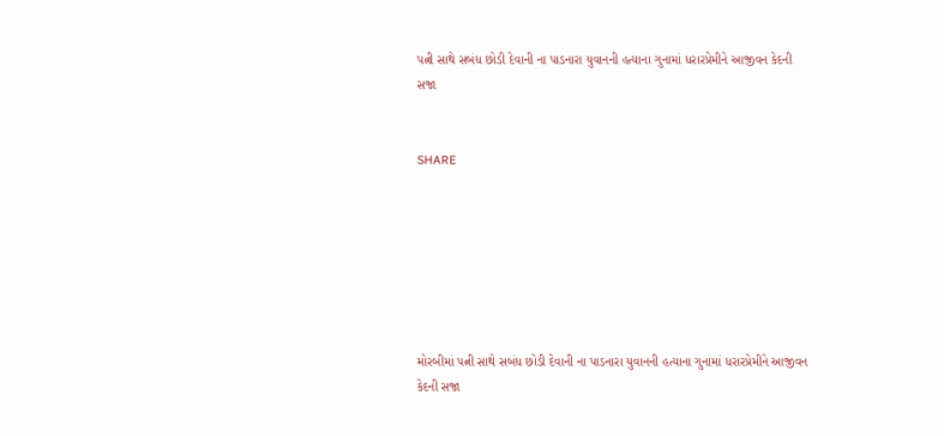પત્ની સાથે સબંધ છોડી દેવાની ના પાડનારા યુવાનની હત્યાના ગુનામાં ધરારપ્રેમીને આજીવન કેદની સજા


SHARE







મોરબીમાં પત્ની સાથે સબંધ છોડી દેવાની ના પાડનારા યુવાનની હત્યાના ગુનામાં ધરારપ્રેમીને આજીવન કેદની સજા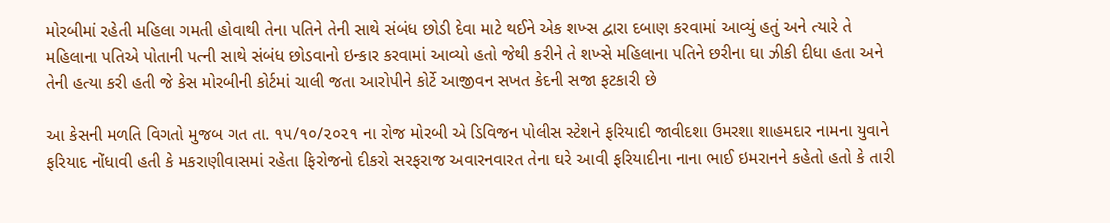મોરબીમાં રહેતી મહિલા ગમતી હોવાથી તેના પતિને તેની સાથે સંબંધ છોડી દેવા માટે થઈને એક શખ્સ દ્વારા દબાણ કરવામાં આવ્યું હતું અને ત્યારે તે મહિલાના પતિએ પોતાની પત્ની સાથે સંબંધ છોડવાનો ઇન્કાર કરવામાં આવ્યો હતો જેથી કરીને તે શખ્સે મહિલાના પતિને છરીના ઘા ઝીકી દીધા હતા અને તેની હત્યા કરી હતી જે કેસ મોરબીની કોર્ટમાં ચાલી જતા આરોપીને કોર્ટે આજીવન સખત કેદની સજા ફટકારી છે

આ કેસની મળતિ વિગતો મુજબ ગત તા. ૧૫/૧૦/૨૦૨૧ ના રોજ મોરબી એ ડિવિજન પોલીસ સ્ટેશને ફરિયાદી જાવીદશા ઉમરશા શાહમદાર નામના યુવાને ફરિયાદ નોંધાવી હતી કે મકરાણીવાસમાં રહેતા ફિરોજનો દીકરો સરફરાજ અવારનવારત તેના ઘરે આવી ફરિયાદીના નાના ભાઈ ઇમરાનને કહેતો હતો કે તારી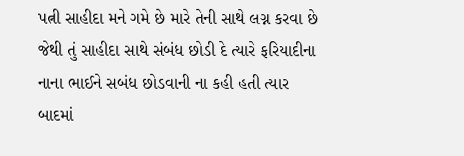પત્ની સાહીદા મને ગમે છે મારે તેની સાથે લગ્ન કરવા છે જેથી તું સાહીદા સાથે સંબંધ છોડી દે ત્યારે ફરિયાદીના નાના ભાઈને સબંધ છોડવાની ના કહી હતી ત્યાર બાદમાં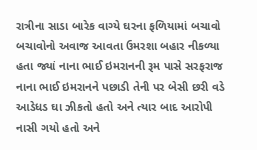રાત્રીના સાડા બારેક વાગ્યે ઘરના ફળિયામાં બચાવો બચાવોનો અવાજ આવતા ઉમરશા બહાર નીકળ્યા હતા જ્યાં નાના ભાઈ ઇમરાનની રૂમ પાસે સરફરાજ નાના ભાઈ ઇમરાનને પછાડી તેની પર બેસી છરી વડે આડેધડ ઘા ઝીકતો હતો અને ત્યાર બાદ આરોપી નાસી ગયો હતો અને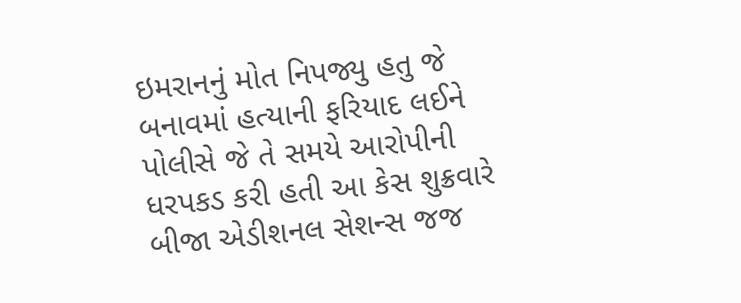ઇમરાનનું મોત નિપજ્યુ હતુ જે બનાવમાં હત્યાની ફરિયાદ લઈને પોલીસે જે તે સમયે આરોપીની ધરપકડ કરી હતી આ કેસ શુક્રવારે બીજા એડીશનલ સેશન્સ જજ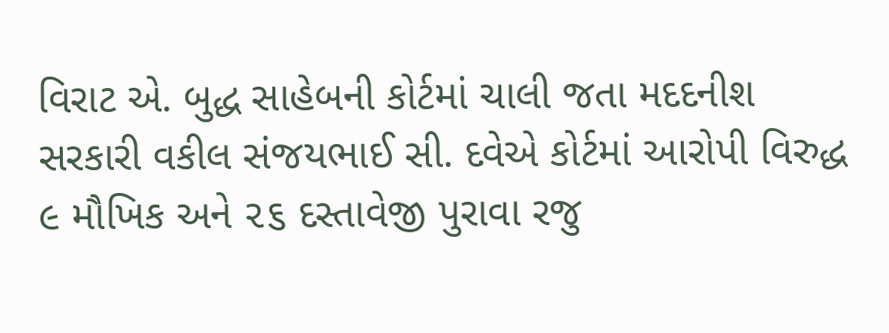વિરાટ એ. બુદ્ધ સાહેબની કોર્ટમાં ચાલી જતા મદદનીશ સરકારી વકીલ સંજયભાઈ સી. દવેએ કોર્ટમાં આરોપી વિરુદ્ધ ૯ મૌખિક અને ૨૬ દસ્તાવેજી પુરાવા રજુ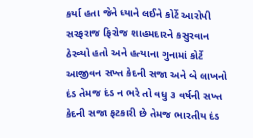કર્યા હતા જેને ધ્યાને લઈને કોર્ટે આરોપી સરફરાજ ફિરોજ શાહમદારને કસુરવાન ઠેરવ્યો હતો અને હત્યાના ગુનામાં કોર્ટે આજીવન સખ્ત કેદની સજા અને બે લાખનો દંડ તેમજ દંડ ન ભરે તો વધુ ૩ વર્ષની સખ્ત કેદની સજા ફટકારી છે તેમજ ભારતીય દંડ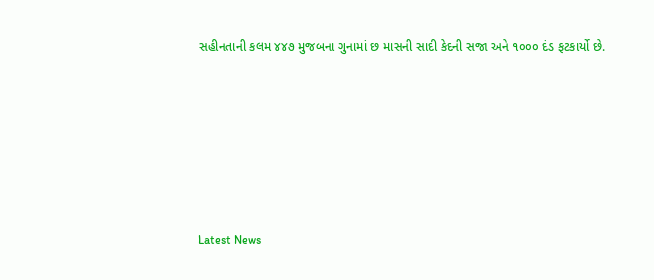સહીનતાની કલમ ૪૪૭ મુજબના ગુનામાં છ માસની સાદી કેદની સજા અને ૧૦૦૦ દંડ ફટકાર્યો છે.






Latest News